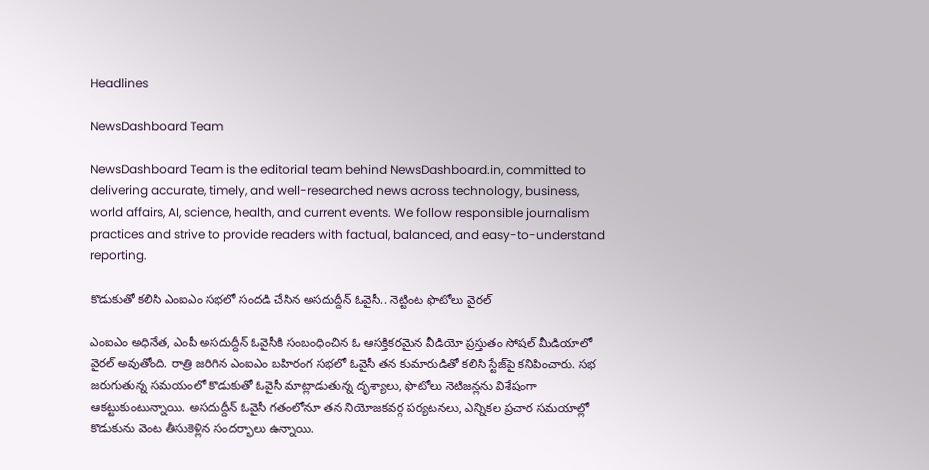Headlines

NewsDashboard Team

NewsDashboard Team is the editorial team behind NewsDashboard.in, committed to delivering accurate, timely, and well-researched news across technology, business, world affairs, AI, science, health, and current events. We follow responsible journalism practices and strive to provide readers with factual, balanced, and easy-to-understand reporting.

కొడుకుతో కలిసి ఎంఐఎం సభలో సందడి చేసిన అసదుద్దీన్ ఓవైసీ.. నెట్టింట ఫొటోలు వైరల్

ఎంఐఎం అధినేత, ఎంపీ అసదుద్దీన్ ఓవైసీకి సంబంధించిన ఓ ఆసక్తికరమైన వీడియో ప్రస్తుతం సోషల్ మీడియాలో వైరల్ అవుతోంది. రాత్రి జరిగిన ఎంఐఎం బహిరంగ సభలో ఓవైసీ తన కుమారుడితో కలిసి స్టేజ్‌పై కనిపించారు. సభ జరుగుతున్న సమయంలో కొడుకుతో ఓవైసీ మాట్లాడుతున్న దృశ్యాలు, ఫొటోలు నెటిజన్లను విశేషంగా ఆకట్టుకుంటున్నాయి. అసదుద్దీన్ ఓవైసీ గతంలోనూ తన నియోజకవర్గ పర్యటనలు, ఎన్నికల ప్రచార సమయాల్లో కొడుకును వెంట తీసుకెళ్లిన సందర్భాలు ఉన్నాయి.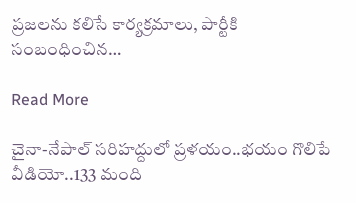ప్రజలను కలిసే కార్యక్రమాలు, పార్టీకి సంబంధించిన…

Read More

చైనా-నేపాల్ సరిహద్దులో ప్రళయం..భయం గొలిపే వీడియో..133 మంది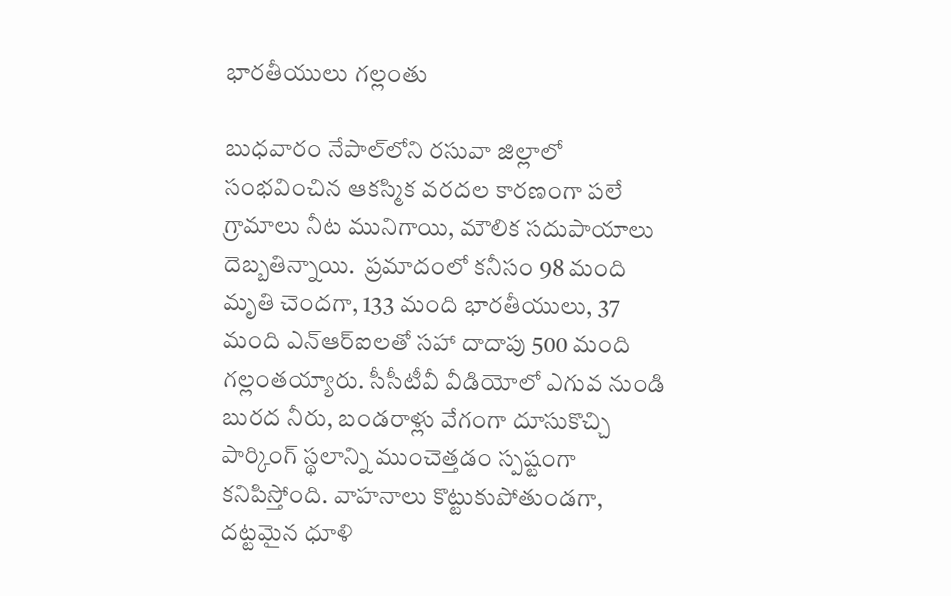భారతీయులు గల్లంతు

బుధవారం నేపాల్‌లోని రసువా జిల్లాలో సంభవించిన ఆకస్మిక వరదల కారణంగా పలే  గ్రామాలు నీట మునిగాయి, మౌలిక సదుపాయాలు దెబ్బతిన్నాయి.  ప్రమాదంలో కనీసం 98 మంది మృతి చెందగా, 133 మంది భారతీయులు, 37 మంది ఎన్‌ఆర్‌ఐలతో సహా దాదాపు 500 మంది గల్లంతయ్యారు. సీసీటీవీ వీడియోలో ఎగువ నుండి బురద నీరు, బండరాళ్లు వేగంగా దూసుకొచ్చి పార్కింగ్ స్థలాన్ని ముంచెత్తడం స్పష్టంగా కనిపిస్తోంది. వాహనాలు కొట్టుకుపోతుండగా, దట్టమైన ధూళి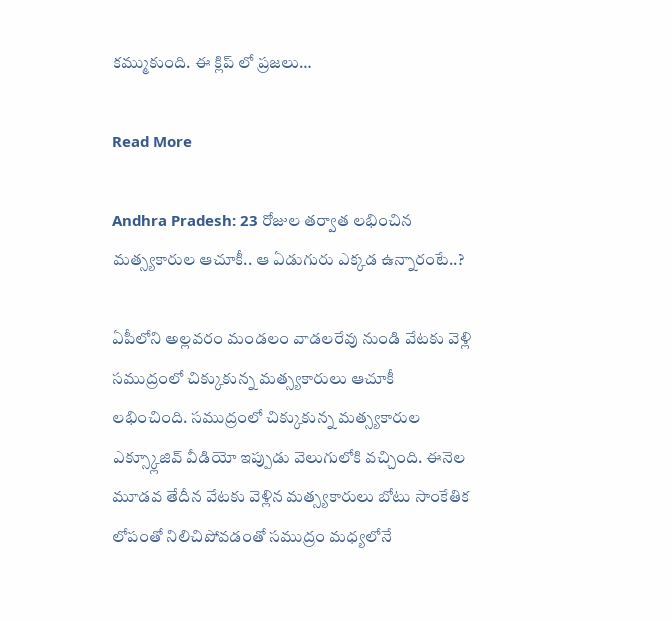కమ్ముకుంది. ఈ క్లిప్ లో ప్రజలు…

Read More

Andhra Pradesh: 23 రోజుల తర్వాత లభించిన మత్స్యకారుల ఆచూకీ.. ఆ ఏడుగురు ఎక్కడ ఉన్నారంటే..?

ఏపీలోని అల్లవరం మండలం వాడలరేవు నుండి వేటకు వెళ్లి సముద్రంలో చిక్కుకున్న మత్స్యకారులు ఆచూకీ లభించింది. సముద్రంలో చిక్కుకున్న మత్స్యకారుల ఎక్స్క్లూజివ్ వీడియో ఇప్పుడు వెలుగులోకి వచ్చింది. ఈనెల మూడవ తేదీన వేటకు వెళ్లిన మత్స్యకారులు బోటు సాంకేతిక లోపంతో నిలిచిపోవడంతో సముద్రం మధ్యలోనే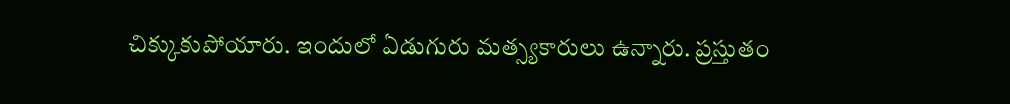చిక్కుకుపోయారు. ఇందులో ఏడుగురు మత్స్యకారులు ఉన్నారు. ప్రస్తుతం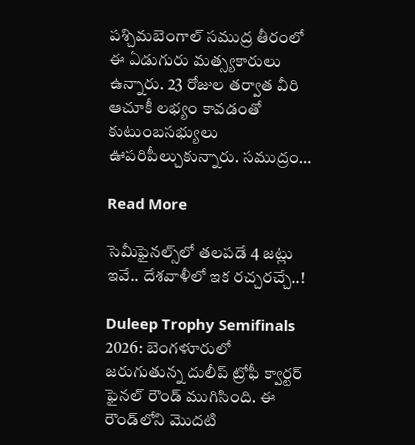పశ్చిమబెంగాల్ సముద్ర తీరంలో ఈ ఏడుగురు మత్స్యకారులు ఉన్నారు. 23 రోజుల తర్వాత వీరి ఆచూకీ లభ్యం కావడంతో కుటుంబసభ్యులు ఊపరిపీల్చుకున్నారు. సముద్రం…

Read More

సెమీఫైనల్స్‌లో తలపడే 4 జట్లు ఇవే.. దేశవాళీలో ఇక రచ్చరచ్చే..!

Duleep Trophy Semifinals 2026: బెంగళూరులో జరుగుతున్న దులీప్ ట్రోఫీ క్వార్టర్ ఫైనల్ రౌండ్ ముగిసింది. ఈ రౌండ్‌లోని మొదటి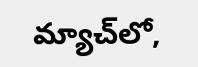మ్యాచ్‌లో,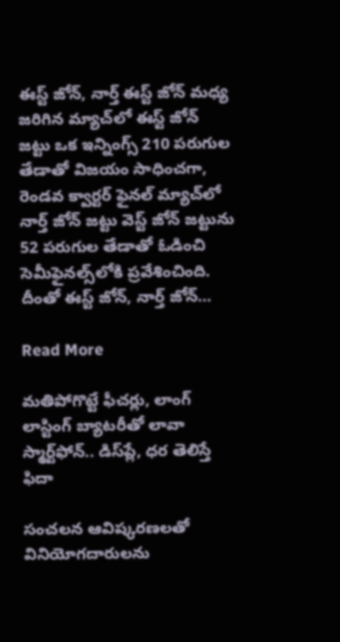ఈస్ట్ జోన్, నార్త్ ఈస్ట్ జోన్ మధ్య జరిగిన మ్యాచ్‌లో ఈస్ట్ జోన్ జట్టు ఒక ఇన్నింగ్స్ 210 పరుగుల తేడాతో విజయం సాధించగా, రెండవ క్వార్టర్ ఫైనల్ మ్యాచ్‌లో నార్త్ జోన్ జట్టు వెస్ట్ జోన్ జట్టును 52 పరుగుల తేడాతో ఓడించి సెమీఫైనల్స్‌లోకి ప్రవేశించింది. దీంతో ఈస్ట్ జోన్, నార్త్ జోన్…

Read More

మతిపోగొట్టే ఫీచర్లు, లాంగ్‌ లాస్టింగ్ బ్యాటరీతో లావా స్మార్ట్‌ఫోన్.. డిస్‌ప్లే, ధర తెలిస్తే ఫిదా

సంచలన ఆవిష్కరణలతో వినియోగదారులను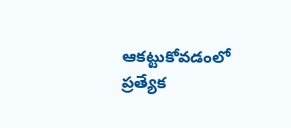ఆకట్టుకోవడంలో ప్రత్యేక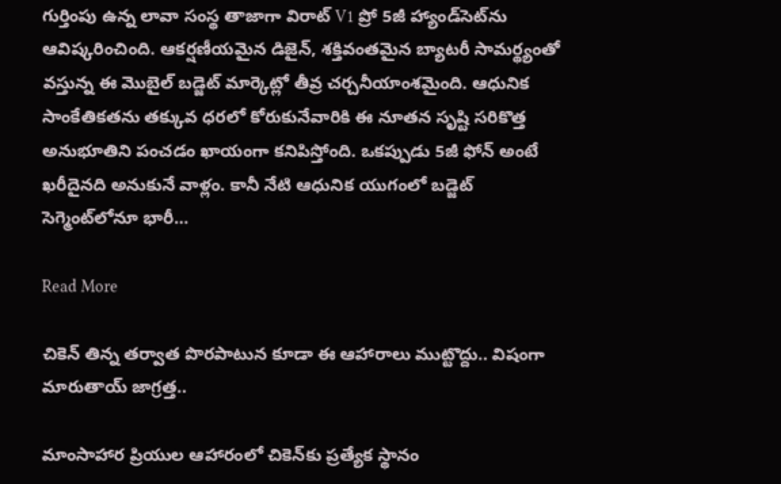గుర్తింపు ఉన్న లావా సంస్థ తాజాగా విరాట్ V1 ప్రో 5జీ హ్యాండ్‌సెట్‌ను ఆవిష్కరించింది. ఆకర్షణీయమైన డిజైన్, శక్తివంతమైన బ్యాటరీ సామర్థ్యంతో వస్తున్న ఈ మొబైల్ బడ్జెట్ మార్కెట్లో తీవ్ర చర్చనీయాంశమైంది. ఆధునిక సాంకేతికతను తక్కువ ధరలో కోరుకునేవారికి ఈ నూతన సృష్టి సరికొత్త అనుభూతిని పంచడం ఖాయంగా కనిపిస్తోంది. ఒకప్పుడు 5జీ ఫోన్ అంటే ఖరీదైనది అనుకునే వాళ్లం. కానీ నేటి ఆధునిక యుగంలో బడ్జెట్ సెగ్మెంట్‌లోనూ భారీ…

Read More

చికెన్ తిన్న తర్వాత పొరపాటున కూడా ఈ ఆహారాలు ముట్టొద్దు.. విషంగా మారుతాయ్ జాగ్రత్త..

మాంసాహార ప్రియుల ఆహారంలో చికెన్‌కు ప్రత్యేక స్థానం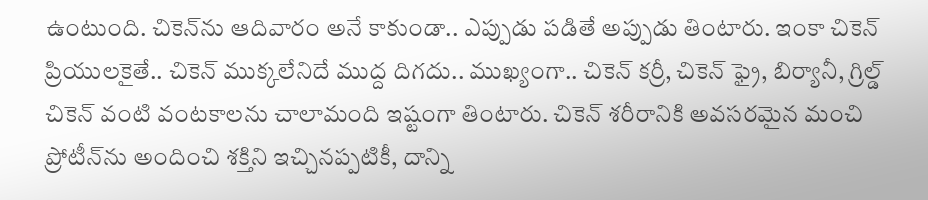ఉంటుంది. చికెన్‌ను ఆదివారం అనే కాకుండా.. ఎప్పుడు పడితే అప్పుడు తింటారు. ఇంకా చికెన్ ప్రియులకైతే.. చికెన్ ముక్కలేనిదే ముద్ద దిగదు.. ముఖ్యంగా.. చికెన్ కర్రీ, చికెన్ ఫ్రై, బిర్యానీ, గ్రిల్డ్ చికెన్ వంటి వంటకాలను చాలామంది ఇష్టంగా తింటారు. చికెన్ శరీరానికి అవసరమైన మంచి ప్రోటీన్‌ను అందించి శక్తిని ఇచ్చినప్పటికీ, దాన్ని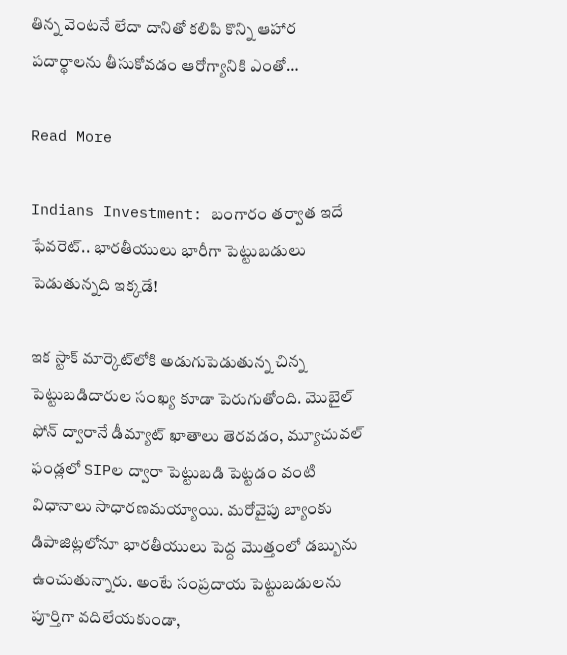తిన్న వెంటనే లేదా దానితో కలిపి కొన్ని ఆహార పదార్థాలను తీసుకోవడం ఆరోగ్యానికి ఎంతో…

Read More

Indians Investment: బంగారం తర్వాత ఇదే ఫేవరెట్.. భారతీయులు భారీగా పెట్టుబడులు పెడుతున్నది ఇక్కడే!

ఇక స్టాక్ మార్కెట్‌లోకి అడుగుపెడుతున్న చిన్న పెట్టుబడిదారుల సంఖ్య కూడా పెరుగుతోంది. మొబైల్ ఫోన్ ద్వారానే డీమ్యాట్ ఖాతాలు తెరవడం, మ్యూచువల్ ఫండ్లలో SIPల ద్వారా పెట్టుబడి పెట్టడం వంటి విధానాలు సాధారణమయ్యాయి. మరోవైపు బ్యాంకు డిపాజిట్లలోనూ భారతీయులు పెద్ద మొత్తంలో డబ్బును ఉంచుతున్నారు. అంటే సంప్రదాయ పెట్టుబడులను పూర్తిగా వదిలేయకుండా,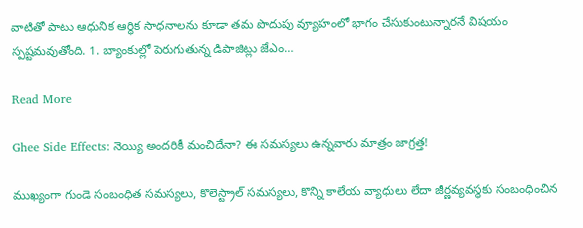వాటితో పాటు ఆధునిక ఆర్థిక సాధనాలను కూడా తమ పొదుపు వ్యూహంలో భాగం చేసుకుంటున్నారనే విషయం స్పష్టమవుతోంది. 1. బ్యాంకుల్లో పెరుగుతున్న డిపాజిట్లు జేఎం…

Read More

Ghee Side Effects: నెయ్యి అందరికీ మంచిదేనా? ఈ సమస్యలు ఉన్నవారు మాత్రం జాగ్రత్త!

ముఖ్యంగా గుండె సంబంధిత సమస్యలు, కొలెస్ట్రాల్ సమస్యలు, కొన్ని కాలేయ వ్యాధులు లేదా జీర్ణవ్యవస్థకు సంబంధించిన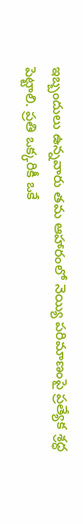ఇబ్బందులు ఉన్నవారు తమ ఆహారంలో నెయ్యి పరిమాణంపై ప్రత్యేక శ్రద్ధ పెట్టాలి. ప్రతి ఒక్కరికీ ఒకే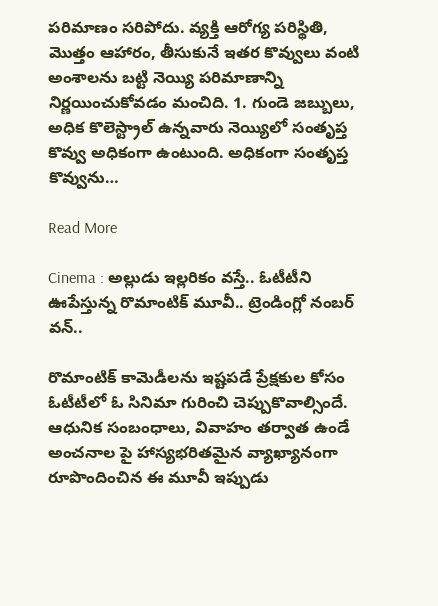పరిమాణం సరిపోదు. వ్యక్తి ఆరోగ్య పరిస్థితి, మొత్తం ఆహారం, తీసుకునే ఇతర కొవ్వులు వంటి అంశాలను బట్టి నెయ్యి పరిమాణాన్ని నిర్ణయించుకోవడం మంచిది. 1. గుండె జబ్బులు, అధిక కొలెస్ట్రాల్ ఉన్నవారు నెయ్యిలో సంతృప్త కొవ్వు అధికంగా ఉంటుంది. అధికంగా సంతృప్త కొవ్వును…

Read More

Cinema : అల్లుడు ఇల్లరికం వస్తే.. ఓటీటీని ఊపేస్తున్న రొమాంటిక్ మూవీ.. ట్రెండింగ్లో నంబర్ వన్..

రొమాంటిక్ కామెడీలను ఇష్టపడే ప్రేక్షకుల కోసం ఓటీటీలో ఓ సినిమా గురించి చెప్పుకొవాల్సిందే. ఆధునిక సంబంధాలు, వివాహం తర్వాత ఉండే అంచనాల పై హాస్యభరితమైన వ్యాఖ్యానంగా రూపొందించిన ఈ మూవీ ఇప్పుడు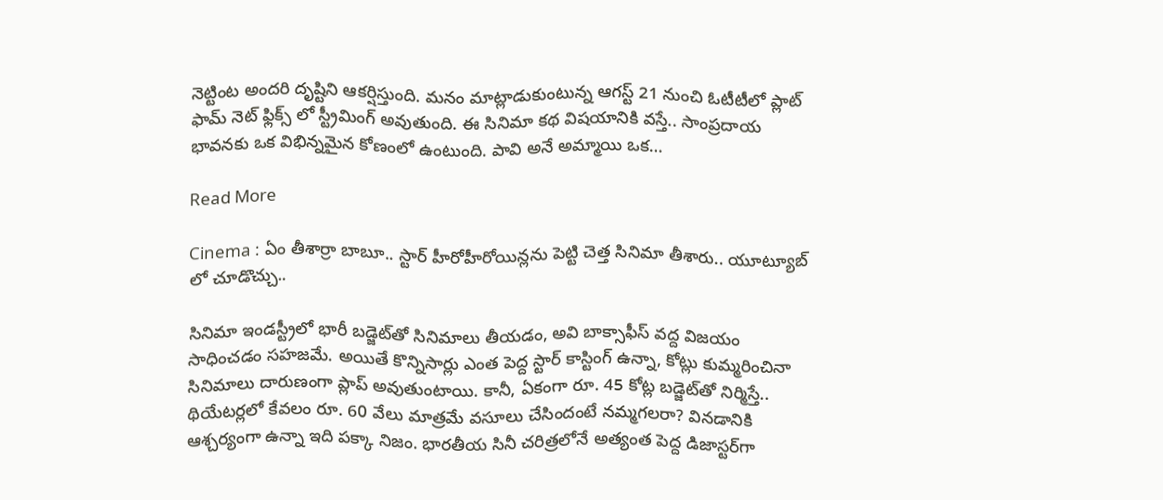నెట్టింట అందరి దృష్టిని ఆకర్షిస్తుంది. మనం మాట్లాడుకుంటున్న ఆగస్ట్ 21 నుంచి ఓటీటీలో ప్లాట్ ఫామ్ నెట్ ఫ్లిక్స్ లో స్ట్రీమింగ్ అవుతుంది. ఈ సినిమా కథ విషయానికి వస్తే.. సాంప్రదాయ భావనకు ఒక విభిన్నమైన కోణంలో ఉంటుంది. పావి అనే అమ్మాయి ఒక…

Read More

Cinema : ఏం తీశార్రా బాబూ.. స్టార్ హీరోహీరోయిన్లను పెట్టి చెత్త సినిమా తీశారు.. యూట్యూబ్ లో చూడొచ్చు..

సినిమా ఇండస్ట్రీలో భారీ బడ్జెట్‌తో సినిమాలు తీయడం, అవి బాక్సాఫీస్ వద్ద విజయం సాధించడం సహజమే. అయితే కొన్నిసార్లు ఎంత పెద్ద స్టార్ కాస్టింగ్ ఉన్నా, కోట్లు కుమ్మరించినా సినిమాలు దారుణంగా ప్లాప్ అవుతుంటాయి. కానీ, ఏకంగా రూ. 45 కోట్ల బడ్జెట్‌తో నిర్మిస్తే.. థియేటర్లలో కేవలం రూ. 60 వేలు మాత్రమే వసూలు చేసిందంటే నమ్మగలరా? వినడానికి ఆశ్చర్యంగా ఉన్నా ఇది పక్కా నిజం. భారతీయ సినీ చరిత్రలోనే అత్యంత పెద్ద డిజాస్టర్‌గా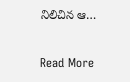నిలిచిన ఆ…

Read More